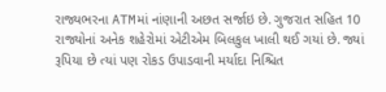રાજ્યભરના ATMમાં નાંણાની અછત સર્જાઇ છે. ગુજરાત સહિત 10 રાજ્યોનાં અનેક શહેરોમાં એટીએમ બિલકુલ ખાલી થઈ ગયાં છે. જ્યાં રૂપિયા છે ત્યાં પણ રોકડ ઉપાડવાની મર્યાદા નિશ્ચિત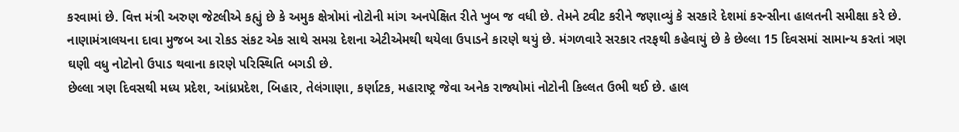કરવામાં છે. વિત્ત મંત્રી અરુણ જેટલીએ કહ્યું છે કે અમુક ક્ષેત્રોમાં નોટોની માંગ અનપેક્ષિત રીતે ખુબ જ વધી છે. તેમને ટ્વીટ કરીને જણાવ્યું કે સરકારે દેશમાં કરન્સીના હાલતની સમીક્ષા કરે છે.
નાણામંત્રાલયના દાવા મુજબ આ રોકડ સંકટ એક સાથે સમગ્ર દેશના એટીએમથી થયેલા ઉપાડને કારણે થયું છે. મંગળવારે સરકાર તરફથી કહેવાયું છે કે છેલ્લા 15 દિવસમાં સામાન્ય કરતાં ત્રણ ઘણી વધુ નોટોનો ઉપાડ થવાના કારણે પરિસ્થિતિ બગડી છે.
છેલ્લા ત્રણ દિવસથી મધ્ય પ્રદેશ, આંધ્રપ્રદેશ, બિહાર, તેલંગાણા, કર્ણાટક, મહારાષ્ટ્ર જેવા અનેક રાજ્યોમાં નોટોની કિલ્લત ઉભી થઈ છે. હાલ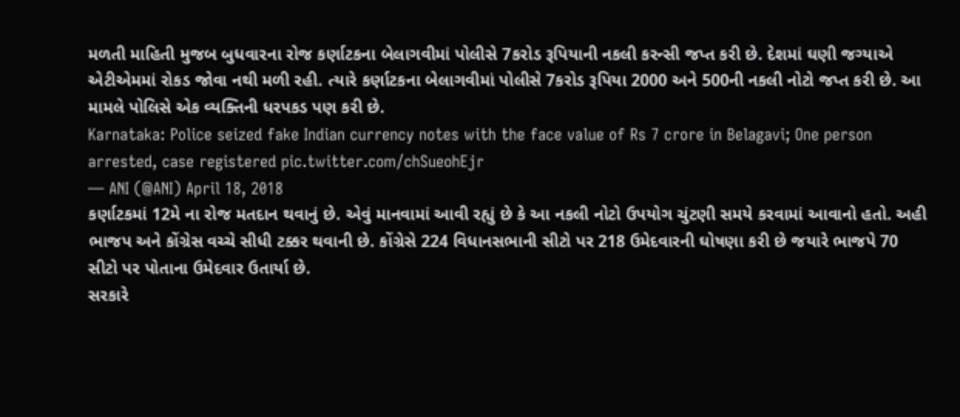મળતી માહિતી મુજબ બુધવારના રોજ કર્ણાટકના બેલાગવીમાં પોલીસે 7કરોડ રૂપિયાની નકલી કરન્સી જપ્ત કરી છે. દેશમાં ઘણી જગ્યાએ એટીએમમાં રોકડ જોવા નથી મળી રહી. ત્યારે કર્ણાટકના બેલાગવીમાં પોલીસે 7કરોડ રૂપિયા 2000 અને 500ની નકલી નોટો જપ્ત કરી છે. આ મામલે પોલિસે એક વ્યક્તિની ધરપકડ પણ કરી છે.
Karnataka: Police seized fake Indian currency notes with the face value of Rs 7 crore in Belagavi; One person arrested, case registered pic.twitter.com/chSueohEjr
— ANI (@ANI) April 18, 2018
કર્ણાટકમાં 12મે ના રોજ મતદાન થવાનું છે. એવું માનવામાં આવી રહ્યું છે કે આ નકલી નોટો ઉપયોગ ચુંટણી સમયે કરવામાં આવાનો હતો. અહી ભાજપ અને કોંગ્રેસ વચ્ચે સીધી ટક્કર થવાની છે. કોંગ્રેસે 224 વિધાનસભાની સીટો પર 218 ઉમેદવારની ઘોષણા કરી છે જયારે ભાજપે 70 સીટો પર પોતાના ઉમેદવાર ઉતાર્યા છે.
સરકારે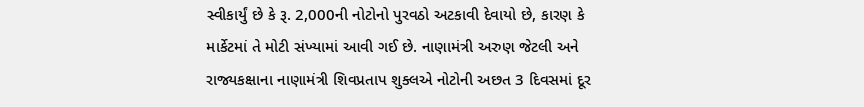સ્વીકાર્યું છે કે રૂ. 2,000ની નોટોનો પુરવઠો અટકાવી દેવાયો છે, કારણ કે માર્કેટમાં તે મોટી સંખ્યામાં આવી ગઈ છે. નાણામંત્રી અરુણ જેટલી અને રાજ્યકક્ષાના નાણામંત્રી શિવપ્રતાપ શુક્લએ નોટોની અછત 3 દિવસમાં દૂર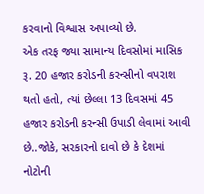કરવાનો વિશ્વાસ અપાવ્યો છે.
એક તરફ જ્યા સામાન્ય દિવસોમાં માસિક રૂ. 20 હજાર કરોડની કરન્સીનો વપરાશ થતો હતો, ત્યાં છેલ્લા 13 દિવસમાં 45 હજાર કરોડની કરન્સી ઉપાડી લેવામાં આવી છે..જોકે, સરકારનો દાવો છે કે દેશમાં નોટોની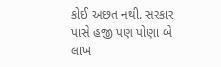કોઈ અછત નથી. સરકાર પાસે હજી પણ પોણા બે લાખ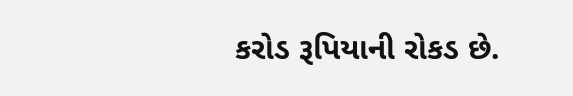કરોડ રૂપિયાની રોકડ છે.